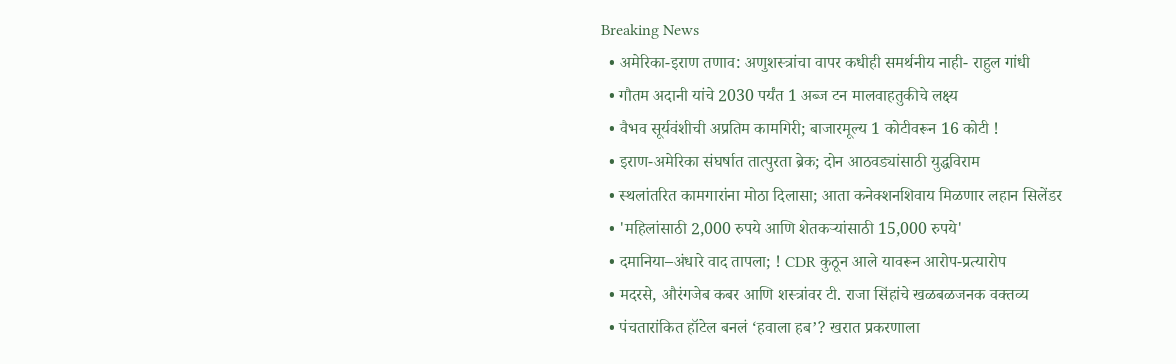Breaking News
  • अमेरिका-इराण तणाव: अणुशस्त्रांचा वापर कधीही समर्थनीय नाही- राहुल गांधी
  • गौतम अदानी यांचे 2030 पर्यंत 1 अब्ज टन मालवाहतुकीचे लक्ष्य
  • वैभव सूर्यवंशीची अप्रतिम कामगिरी; बाजारमूल्य 1 कोटीवरून 16 कोटी !
  • इराण-अमेरिका संघर्षात तात्पुरता ब्रेक; दोन आठवड्यांसाठी युद्धविराम
  • स्थलांतरित कामगारांना मोठा दिलासा; आता कनेक्शनशिवाय मिळणार लहान सिलेंडर
  • 'महिलांसाठी 2,000 रुपये आणि शेतकऱ्यांसाठी 15,000 रुपये'
  • दमानिया–अंधारे वाद तापला; ! CDR कुठून आले यावरून आरोप-प्रत्यारोप
  • मदरसे, औरंगजेब कबर आणि शस्त्रांवर टी. राजा सिंहांचे खळबळजनक वक्तव्य
  • पंचतारांकित हॉटेल बनलं ‘हवाला हब’? खरात प्रकरणाला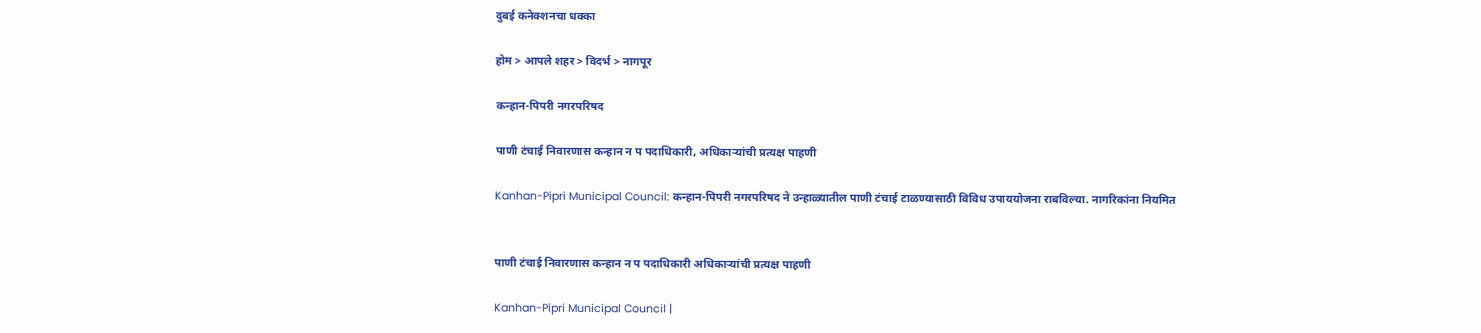दुबई कनेक्शनचा धक्का

होम > आपले शहर > विदर्भ > नागपूर

कन्हान-पिपरी नगरपरिषद

पाणी टंचाई निवारणास कन्हान न प पदाधिकारी, अधिकाऱ्यांची प्रत्यक्ष पाहणी

Kanhan-Pipri Municipal Council: कन्हान-पिपरी नगरपरिषद ने उन्हाळ्यातील पाणी टंचाई टाळण्यासाठी विविध उपाययोजना राबविल्या. नागरिकांना नियमित


पाणी टंचाई निवारणास कन्हान न प पदाधिकारी अधिकाऱ्यांची प्रत्यक्ष पाहणी

Kanhan-Pipri Municipal Council |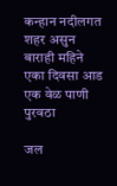कन्हान नदीलगत शहर असुन बाराही महिने एका दिवसा आड एक वेळ पाणी पुरवठा

जल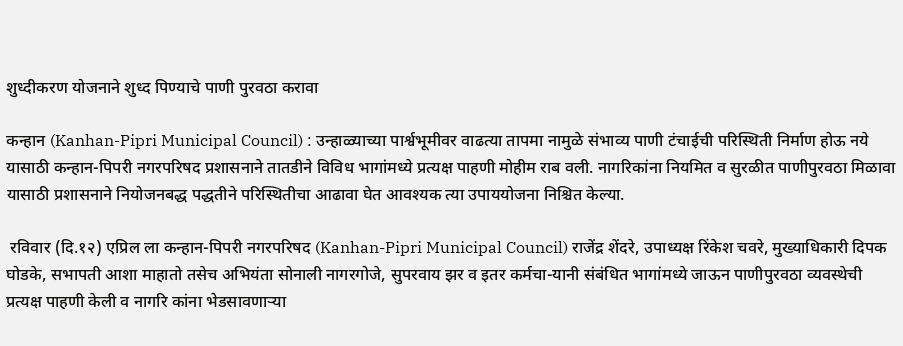शुध्दीकरण योजनाने शुध्द पिण्याचे पाणी पुरवठा करावा

कन्हान (Kanhan-Pipri Municipal Council) : उन्हाळ्याच्या पार्श्वभूमीवर वाढत्या तापमा नामुळे संभाव्य पाणी टंचाईची परिस्थिती निर्माण होऊ नये यासाठी कन्हान-पिपरी नगरपरिषद प्रशासनाने तातडीने विविध भागांमध्ये प्रत्यक्ष पाहणी मोहीम राब वली. नागरिकांना नियमित व सुरळीत पाणीपुरवठा मिळावा यासाठी प्रशासनाने नियोजनबद्ध पद्धतीने परिस्थितीचा आढावा घेत आवश्यक त्या उपाययोजना निश्चित केल्या.

 रविवार (दि.१२) एप्रिल ला कन्हान-पिपरी नगरपरिषद (Kanhan-Pipri Municipal Council) राजेंद्र शेंदरे, उपाध्यक्ष रिंकेश चवरे, मुख्याधिकारी दिपक घोडके, सभापती आशा माहातो तसेच अभियंता सोनाली नागरगोजे, सुपरवाय झर व इतर कर्मचा-यानी संबंधित भागांमध्ये जाऊन पाणीपुरवठा व्यवस्थेची प्रत्यक्ष पाहणी केली व नागरि कांना भेडसावणाऱ्या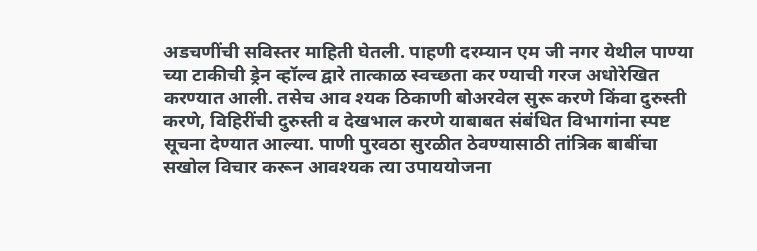अडचणींची सविस्तर माहिती घेतली. पाहणी दरम्यान एम जी नगर येथील पाण्या च्या टाकीची ड्रेन व्हॉल्व द्वारे तात्काळ स्वच्छता कर ण्याची गरज अधोरेखित करण्यात आली. तसेच आव श्यक ठिकाणी बोअरवेल सुरू करणे किंवा दुरुस्ती करणे, विहिरींची दुरुस्ती व देखभाल करणे याबाबत संबंधित विभागांना स्पष्ट सूचना देण्यात आल्या. पाणी पुरवठा सुरळीत ठेवण्यासाठी तांत्रिक बाबींचा सखोल विचार करून आवश्यक त्या उपाययोजना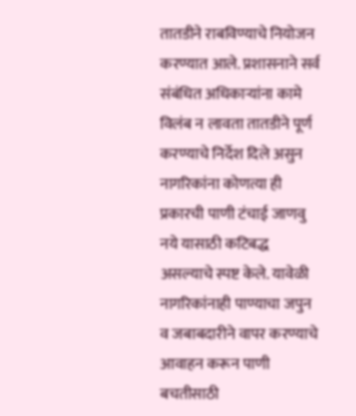तातडीने राबविण्याचे नियोजन करण्यात आले. प्रशासनाने सर्व संबंधित अधिकाऱ्यांना कामे विलंब न लावता तातडीने पूर्ण करण्याचे निर्देश दिले असुन नागरिकांना कोणत्या ही प्रकारची पाणी टंचाई जाणवु नये यासाठी कटिबद्ध असल्याचे स्पष्ट केले. यावेळी नागरिकांनाही पाण्याचा जपुन व जबाबदारीने वापर करण्याचे आवाहन करून पाणी बचतीसाठी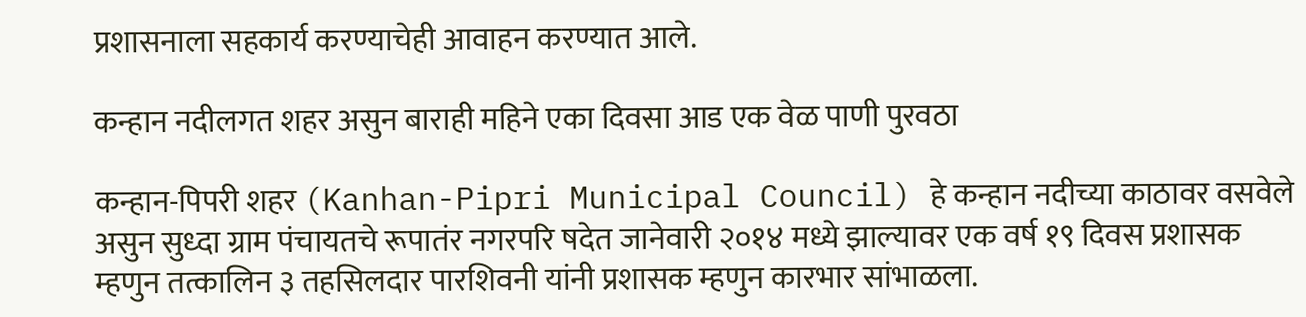प्रशासनाला सहकार्य करण्याचेही आवाहन करण्यात आले.

कन्हान नदीलगत शहर असुन बाराही महिने एका दिवसा आड एक वेळ पाणी पुरवठा

कन्हान-पिपरी शहर (Kanhan-Pipri Municipal Council) हे कन्हान नदीच्या काठावर वसवेले असुन सुध्दा ग्राम पंचायतचे रूपातंर नगरपरि षदेत जानेवारी २०१४ मध्ये झाल्यावर एक वर्ष १९ दिवस प्रशासक म्हणुन तत्कालिन ३ तहसिलदार पारशिवनी यांनी प्रशासक म्हणुन कारभार सांभाळला.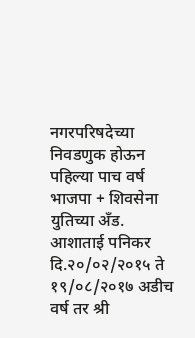नगरपरिषदेच्या निवडणुक होऊन पहिल्या पाच वर्ष भाजपा + शिवसेना युतिच्या अँड. आशाताई पनिकर  दि.२०/०२/२०१५ ते १९/०८/२०१७ अडीच वर्ष तर श्री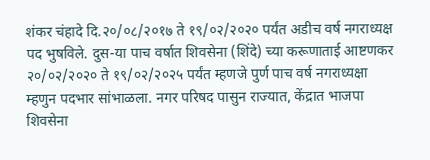शंकर चंहादे दि.२०/०८/२०१७ ते १९/०२/२०२० पर्यंत अडीच वर्ष नगराध्यक्ष पद भुषविले. दुस-या पाच वर्षात शिवसेना (शिंदे) च्या करूणाताई आष्टणकर  २०/०२/२०२० ते १९/०२/२०२५ पर्यंत म्हणजे पुर्ण पाच वर्ष नगराध्यक्षा म्हणुन पदभार सांभाळला. नगर परिषद पासुन राज्यात, केंद्रात भाजपा शिवसेना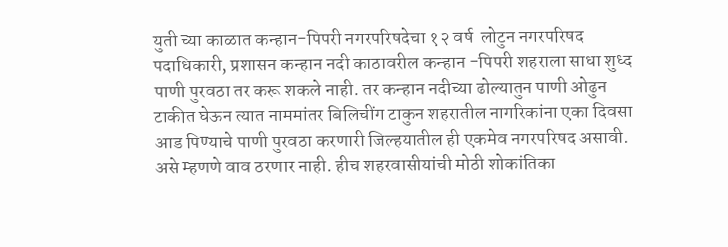युती च्या काळात कन्हान-पिपरी नगरपरिषदेचा १२ वर्ष  लोटुन नगरपरिषद पदाधिकारी, प्रशासन कन्हान नदी काठावरील कन्हान -पिपरी शहराला साधा शुध्द पाणी पुरवठा तर करू शकले नाही. तर कन्हान नदीच्या ढोल्यातुन पाणी ओढुन टाकीत घेऊन त्यात नाममांतर बिलिचींग टाकुन शहरातील नागरिकांना एका दिवसा आड पिण्याचे पाणी पुरवठा करणारी जिल्हयातील ही एकमेव नगरपरिषद असावी. असे म्हणणे वाव ठरणार नाही. हीच शहरवासीयांची मोठी शोकांतिका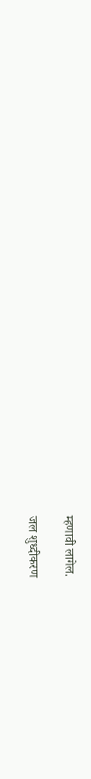म्हणावी लागेल.

जल शुध्दीकरण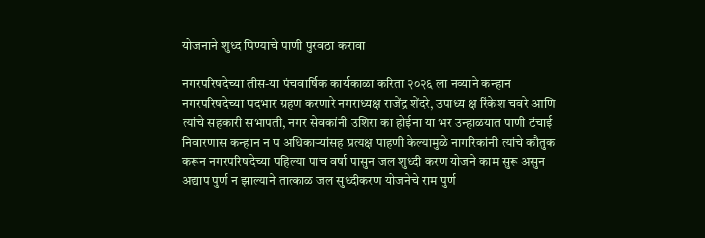योजनाने शुध्द पिण्याचे पाणी पुरवठा करावा

नगरपरिषदेच्या तीस-या पंचवार्षिक कार्यकाळा करिता २०२६ ला नव्याने कन्हान नगरपरिषदेच्या पदभार ग्रहण करणारे नगराध्यक्ष राजेंद्र शेंदरे, उपाध्य क्ष रिंकेश चवरे आणि त्यांचे सहकारी सभापती, नगर सेवकांनी उशिरा का होईना या भर उन्हाळयात पाणी टंचाई निवारणास कन्हान न प अधिकाऱ्यांसह प्रत्यक्ष पाहणी केल्यामुळे नागरिकांनी त्यांचे कौतुक करून नगरपरिषदेच्या पहिल्या पाच वर्षा पासुन जल शुध्दी करण योजने काम सुरू असुन अद्याप पुर्ण न झाल्याने तात्काळ जल सुध्दीकरण योजनेचे राम पुर्ण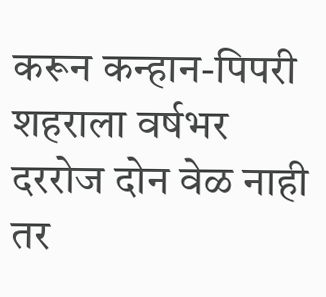करून कन्हान-पिपरी शहराला वर्षभर दररोज दोन वेळ नाही तर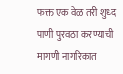फक्त एक वेळ तरी शुध्द पाणी पुरवठा करण्याची मागणी नागरिकात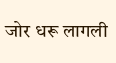जोर धरू लागली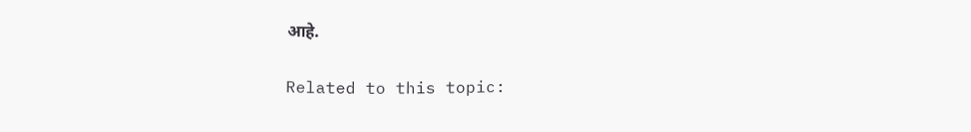आहे.

Related to this topic: